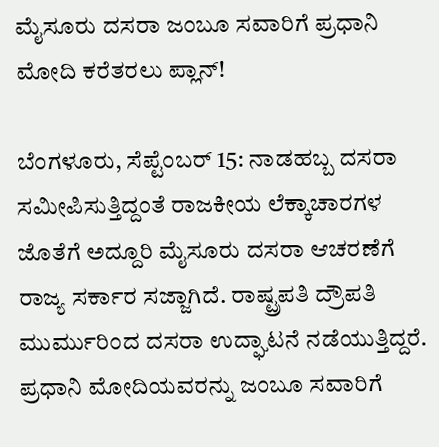ಮೈಸೂರು ದಸರಾ ಜಂಬೂ ಸವಾರಿಗೆ ಪ್ರಧಾನಿ ಮೋದಿ ಕರೆತರಲು ಪ್ಲಾನ್!

ಬೆಂಗಳೂರು, ಸೆಪ್ಟೆಂಬರ್ 15: ನಾಡಹಬ್ಬ ದಸರಾ ಸಮೀಪಿಸುತ್ತಿದ್ದಂತೆ ರಾಜಕೀಯ ಲೆಕ್ಕಾಚಾರಗಳ ಜೊತೆಗೆ ಅದ್ದೂರಿ ಮೈಸೂರು ದಸರಾ ಆಚರಣೆಗೆ ರಾಜ್ಯ ಸರ್ಕಾರ ಸಜ್ಜಾಗಿದೆ. ರಾಷ್ಟ್ರಪತಿ ದ್ರೌಪತಿ ಮುರ್ಮುರಿಂದ ದಸರಾ ಉದ್ಘಾಟನೆ ನಡೆಯುತ್ತಿದ್ದರೆ. ಪ್ರಧಾನಿ ಮೋದಿಯವರನ್ನು ಜಂಬೂ ಸವಾರಿಗೆ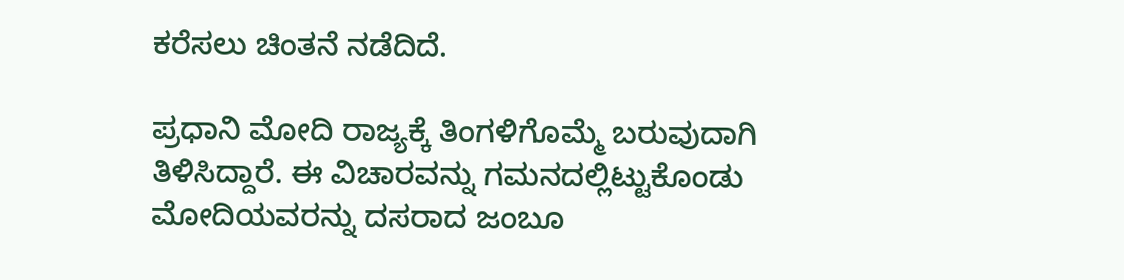ಕರೆಸಲು ಚಿಂತನೆ ನಡೆದಿದೆ.

ಪ್ರಧಾನಿ ಮೋದಿ ರಾಜ್ಯಕ್ಕೆ ತಿಂಗಳಿಗೊಮ್ಮೆ ಬರುವುದಾಗಿ ತಿಳಿಸಿದ್ದಾರೆ. ಈ ವಿಚಾರವನ್ನು ಗಮನದಲ್ಲಿಟ್ಟುಕೊಂಡು ಮೋದಿಯವರನ್ನು ದಸರಾದ ಜಂಬೂ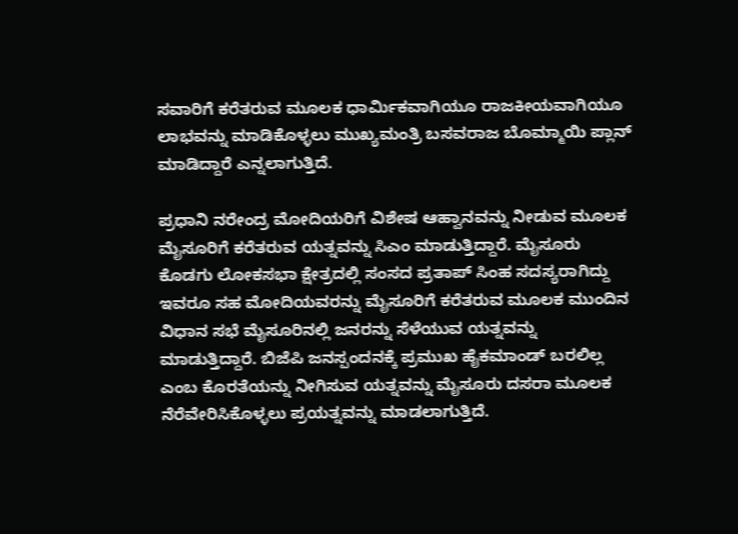ಸವಾರಿಗೆ ಕರೆತರುವ ಮೂಲಕ ಧಾರ್ಮಿಕವಾಗಿಯೂ ರಾಜಕೀಯವಾಗಿಯೂ ಲಾಭವನ್ನು ಮಾಡಿಕೊಳ್ಳಲು ಮುಖ್ಯಮಂತ್ರಿ ಬಸವರಾಜ ಬೊಮ್ಮಾಯಿ ಪ್ಲಾನ್ ಮಾಡಿದ್ದಾರೆ ಎನ್ನಲಾಗುತ್ತಿದೆ.

ಪ್ರಧಾನಿ ನರೇಂದ್ರ ಮೋದಿಯರಿಗೆ ವಿಶೇಷ ಆಹ್ವಾನವನ್ನು ನೀಡುವ ಮೂಲಕ ಮೈಸೂರಿಗೆ ಕರೆತರುವ ಯತ್ನವನ್ನು ಸಿಎಂ ಮಾಡುತ್ತಿದ್ದಾರೆ. ಮೈಸೂರು ಕೊಡಗು ಲೋಕಸಭಾ ಕ್ಷೇತ್ರದಲ್ಲಿ ಸಂಸದ ಪ್ರತಾಪ್ ಸಿಂಹ ಸದಸ್ಯರಾಗಿದ್ದು ಇವರೂ ಸಹ ಮೋದಿಯವರನ್ನು ಮೈಸೂರಿಗೆ ಕರೆತರುವ ಮೂಲಕ ಮುಂದಿನ ವಿಧಾನ ಸಭೆ ಮೈಸೂರಿನಲ್ಲಿ ಜನರನ್ನು ಸೆಳೆಯುವ ಯತ್ನವನ್ನು ಮಾಡುತ್ತಿದ್ದಾರೆ. ಬಿಜೆಪಿ ಜನಸ್ಪಂದನಕ್ಕೆ ಪ್ರಮುಖ ಹೈಕಮಾಂಡ್ ಬರಲಿಲ್ಲ ಎಂಬ ಕೊರತೆಯನ್ನು ನೀಗಿಸುವ ಯತ್ನವನ್ನು ಮೈಸೂರು ದಸರಾ ಮೂಲಕ ನೆರೆವೇರಿಸಿಕೊಳ್ಳಲು ಪ್ರಯತ್ನವನ್ನು ಮಾಡಲಾಗುತ್ತಿದೆ.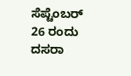ಸೆಪ್ಟೆಂಬರ್ 26 ರಂದು ದಸರಾ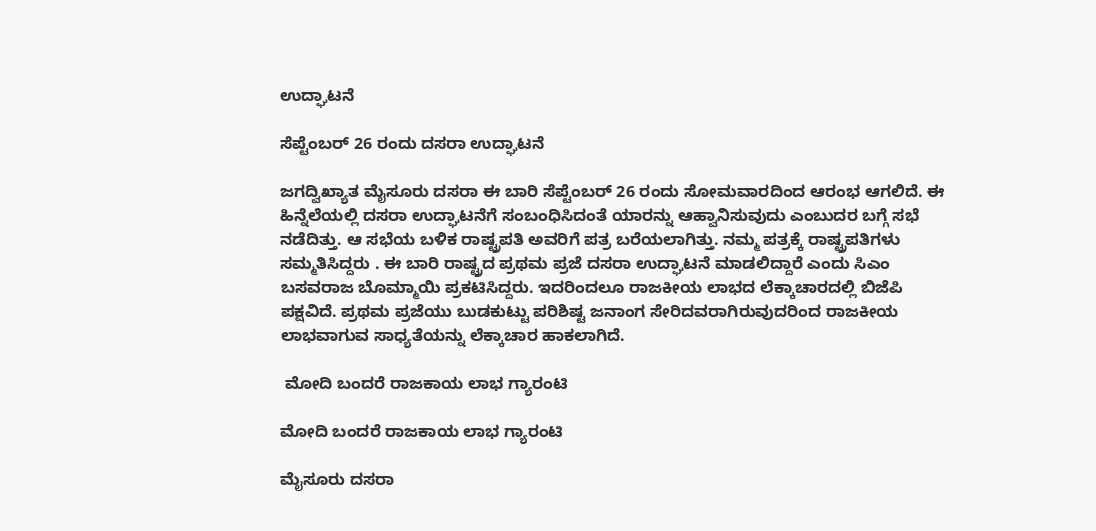ಉದ್ಘಾಟನೆ

ಸೆಪ್ಟೆಂಬರ್ 26 ರಂದು ದಸರಾ ಉದ್ಘಾಟನೆ

ಜಗದ್ವಿಖ್ಯಾತ ಮೈಸೂರು ದಸರಾ ಈ ಬಾರಿ ಸೆಪ್ಟೆಂಬರ್ 26 ರಂದು ಸೋಮವಾರದಿಂದ ಆರಂಭ ಆಗಲಿದೆ. ಈ ಹಿನ್ನೆಲೆಯಲ್ಲಿ ದಸರಾ ಉದ್ಘಾಟನೆಗೆ ಸಂಬಂಧಿಸಿದಂತೆ ಯಾರನ್ನು ಆಹ್ವಾನಿಸುವುದು ಎಂಬುದರ ಬಗ್ಗೆ ಸಭೆ ನಡೆದಿತ್ತು. ಆ ಸಭೆಯ ಬಳಿಕ ರಾಷ್ಟ್ರಪತಿ ಅವರಿಗೆ ಪತ್ರ ಬರೆಯಲಾಗಿತ್ತು. ನಮ್ಮ ಪತ್ರಕ್ಕೆ ರಾಷ್ಟ್ರಪತಿಗಳು ಸಮ್ಮತಿಸಿದ್ದರು . ಈ ಬಾರಿ ರಾಷ್ಟ್ರದ ಪ್ರಥಮ ಪ್ರಜೆ ದಸರಾ ಉದ್ಘಾಟನೆ ಮಾಡಲಿದ್ದಾರೆ ಎಂದು ಸಿಎಂ ಬಸವರಾಜ ಬೊಮ್ಮಾಯಿ ಪ್ರಕಟಿಸಿದ್ದರು. ಇದರಿಂದಲೂ ರಾಜಕೀಯ ಲಾಭದ ಲೆಕ್ಕಾಚಾರದಲ್ಲಿ ಬಿಜೆಪಿ ಪಕ್ಷವಿದೆ. ಪ್ರಥಮ ಪ್ರಜೆಯು ಬುಡಕುಟ್ಟು ಪರಿಶಿಷ್ಟ ಜನಾಂಗ ಸೇರಿದವರಾಗಿರುವುದರಿಂದ ರಾಜಕೀಯ ಲಾಭವಾಗುವ ಸಾಧ್ಯತೆಯನ್ನು ಲೆಕ್ಕಾಚಾರ ಹಾಕಲಾಗಿದೆ.

 ಮೋದಿ ಬಂದರೆ ರಾಜಕಾಯ ಲಾಭ ಗ್ಯಾರಂಟಿ

ಮೋದಿ ಬಂದರೆ ರಾಜಕಾಯ ಲಾಭ ಗ್ಯಾರಂಟಿ

ಮೈಸೂರು ದಸರಾ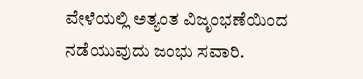ವೇಳೆಯಲ್ಲಿ ಅತ್ಯಂತ ವಿಜೃಂಭಣೆಯಿಂದ ನಡೆಯುವುದು ಜಂಭು ಸವಾರಿ.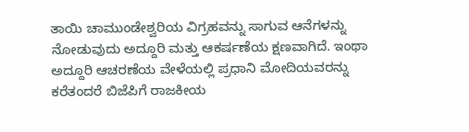ತಾಯಿ ಚಾಮುಂಡೇಶ್ವರಿಯ ವಿಗ್ರಹವನ್ನು ಸಾಗುವ ಆನೆಗಳನ್ನು ನೋಡುವುದು ಅದ್ದೂರಿ ಮತ್ತು ಆಕರ್ಷಣೆಯ ಕ್ಷಣವಾಗಿದೆ. ಇಂಥಾ ಅದ್ದೂರಿ ಆಚರಣೆಯ ವೇಳೆಯಲ್ಲಿ ಪ್ರಧಾನಿ ಮೋದಿಯವರನ್ನು ಕರೆತಂದರೆ ಬಿಜೆಪಿಗೆ ರಾಜಕೀಯ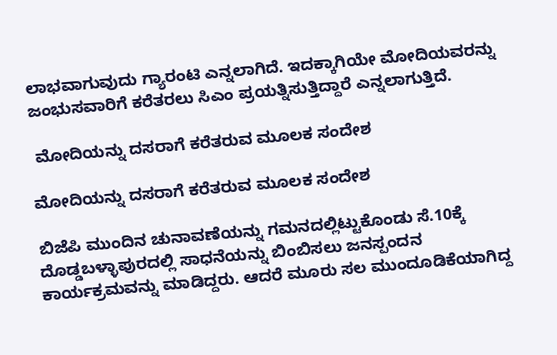ಲಾಭವಾಗುವುದು ಗ್ಯಾರಂಟಿ ಎನ್ನಲಾಗಿದೆ. ಇದಕ್ಕಾಗಿಯೇ ಮೋದಿಯವರನ್ನು ಜಂಭುಸವಾರಿಗೆ ಕರೆತರಲು ಸಿಎಂ ಪ್ರಯತ್ನಿಸುತ್ತಿದ್ದಾರೆ ಎನ್ನಲಾಗುತ್ತಿದೆ.

 ಮೋದಿಯನ್ನು ದಸರಾಗೆ ಕರೆತರುವ ಮೂಲಕ ಸಂದೇಶ

ಮೋದಿಯನ್ನು ದಸರಾಗೆ ಕರೆತರುವ ಮೂಲಕ ಸಂದೇಶ

ಬಿಜೆಪಿ ಮುಂದಿನ ಚುನಾವಣೆಯನ್ನು ಗಮನದಲ್ಲಿಟ್ಟುಕೊಂಡು ಸೆ.10ಕ್ಕೆ ದೊಡ್ಡಬಳ್ಳಾಪುರದಲ್ಲಿ ಸಾಧನೆಯನ್ನು ಬಿಂಬಿಸಲು ಜನಸ್ಪಂದನ ಕಾರ್ಯಕ್ರಮವನ್ನು ಮಾಡಿದ್ದರು. ಆದರೆ ಮೂರು ಸಲ ಮುಂದೂಡಿಕೆಯಾಗಿದ್ದ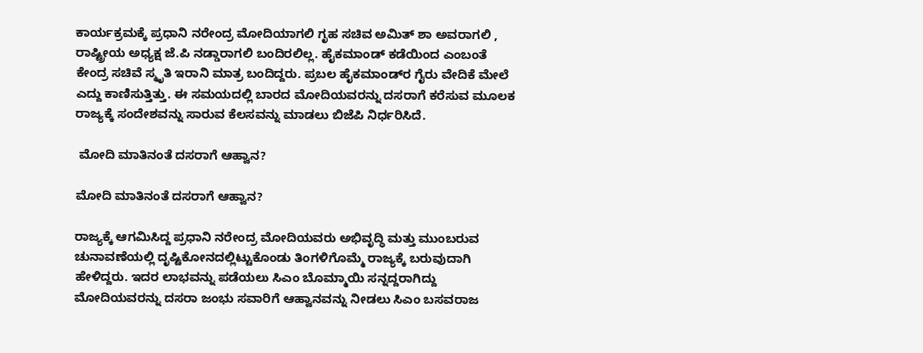ಕಾರ್ಯಕ್ರಮಕ್ಕೆ ಪ್ರಧಾನಿ ನರೇಂದ್ರ ಮೋದಿಯಾಗಲಿ ಗೃಹ ಸಚಿವ ಅಮಿತ್ ಶಾ ಅವರಾಗಲಿ , ರಾಷ್ಟ್ರೀಯ ಅಧ್ಯಕ್ಷ ಜೆ.ಪಿ ನಡ್ಡಾರಾಗಲಿ ಬಂದಿರಲಿಲ್ಲ. ಹೈಕಮಾಂಡ್ ಕಡೆಯಿಂದ ಎಂಬಂತೆ ಕೇಂದ್ರ ಸಚಿವೆ ಸ್ಮೃತಿ ಇರಾನಿ ಮಾತ್ರ ಬಂದಿದ್ದರು. ಪ್ರಬಲ ಹೈಕಮಾಂಡ್‌ರ ಗೈರು ವೇದಿಕೆ ಮೇಲೆ ಎದ್ದು ಕಾಣಿಸುತ್ತಿತ್ತು. ಈ ಸಮಯದಲ್ಲಿ ಬಾರದ ಮೋದಿಯವರನ್ನು ದಸರಾಗೆ ಕರೆಸುವ ಮೂಲಕ ರಾಜ್ಯಕ್ಕೆ ಸಂದೇಶವನ್ನು ಸಾರುವ ಕೆಲಸವನ್ನು ಮಾಡಲು ಬಿಜೆಪಿ ನಿರ್ಧರಿಸಿದೆ.

 ಮೋದಿ ಮಾತಿನಂತೆ ದಸರಾಗೆ ಆಹ್ವಾನ?

ಮೋದಿ ಮಾತಿನಂತೆ ದಸರಾಗೆ ಆಹ್ವಾನ?

ರಾಜ್ಯಕ್ಕೆ ಆಗಮಿಸಿದ್ದ ಪ್ರಧಾನಿ ನರೇಂದ್ರ ಮೋದಿಯವರು ಅಭಿವೃದ್ಧಿ ಮತ್ತು ಮುಂಬರುವ ಚುನಾವಣೆಯಲ್ಲಿ ದೃಷ್ಟಿಕೋನದಲ್ಲಿಟ್ಟುಕೊಂಡು ತಿಂಗಳಿಗೊಮ್ಮೆ ರಾಜ್ಯಕ್ಕೆ ಬರುವುದಾಗಿ ಹೇಳಿದ್ದರು. ಇದರ ಲಾಭವನ್ನು ಪಡೆಯಲು ಸಿಎಂ ಬೊಮ್ಮಾಯಿ ಸನ್ನದ್ದರಾಗಿದ್ದು ಮೋದಿಯವರನ್ನು ದಸರಾ ಜಂಭು ಸವಾರಿಗೆ ಆಹ್ವಾನವನ್ನು ನೀಡಲು ಸಿಎಂ ಬಸವರಾಜ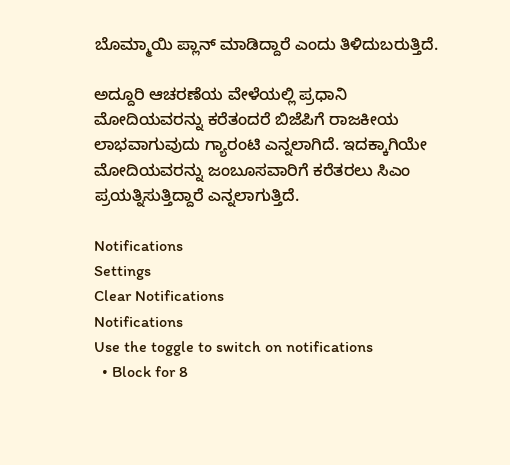ಬೊಮ್ಮಾಯಿ ಪ್ಲಾನ್‌ ಮಾಡಿದ್ದಾರೆ ಎಂದು ತಿಳಿದುಬರುತ್ತಿದೆ.

ಅದ್ದೂರಿ ಆಚರಣೆಯ ವೇಳೆಯಲ್ಲಿ ಪ್ರಧಾನಿ ಮೋದಿಯವರನ್ನು ಕರೆತಂದರೆ ಬಿಜೆಪಿಗೆ ರಾಜಕೀಯ ಲಾಭವಾಗುವುದು ಗ್ಯಾರಂಟಿ ಎನ್ನಲಾಗಿದೆ. ಇದಕ್ಕಾಗಿಯೇ ಮೋದಿಯವರನ್ನು ಜಂಬೂಸವಾರಿಗೆ ಕರೆತರಲು ಸಿಎಂ ಪ್ರಯತ್ನಿಸುತ್ತಿದ್ದಾರೆ ಎನ್ನಲಾಗುತ್ತಿದೆ.

Notifications
Settings
Clear Notifications
Notifications
Use the toggle to switch on notifications
  • Block for 8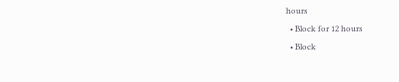hours
  • Block for 12 hours
  • Block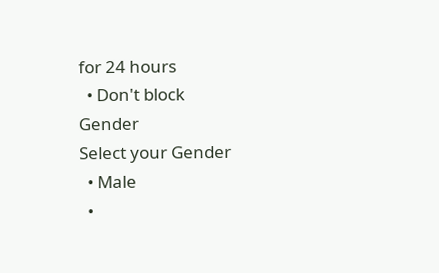for 24 hours
  • Don't block
Gender
Select your Gender
  • Male
  •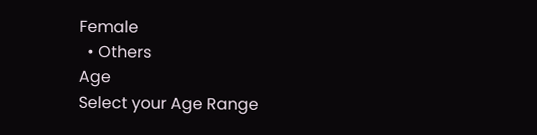Female
  • Others
Age
Select your Age Range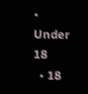• Under 18
  • 18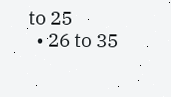to 25
  • 26 to 35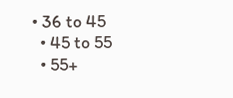• 36 to 45
  • 45 to 55
  • 55+